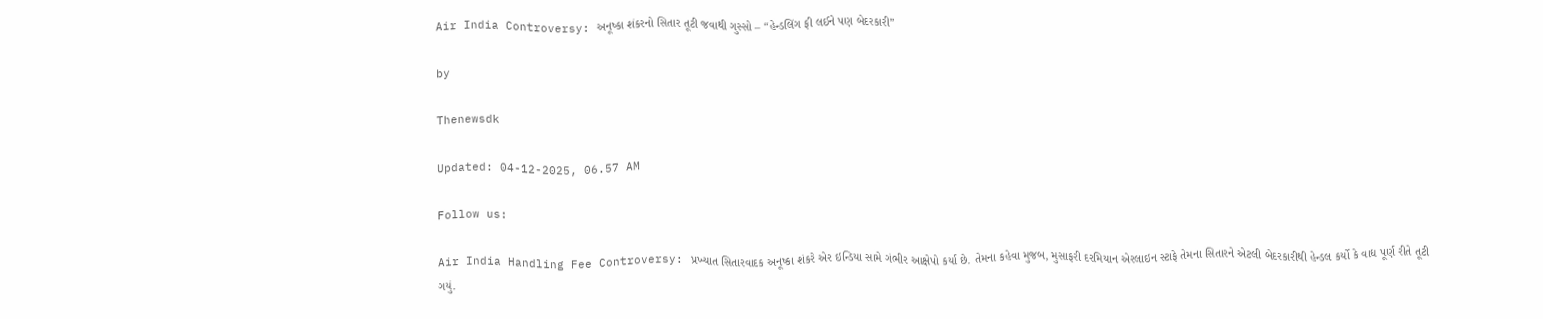Air India Controversy: અનૂષ્કા શંકરનો સિતાર તૂટી જવાથી ગુસ્સો – “હેન્ડલિંગ ફી લઈને પણ બેદરકારી”

by

Thenewsdk

Updated: 04-12-2025, 06.57 AM

Follow us:

Air India Handling Fee Controversy: પ્રખ્યાત સિતારવાદક અનૂષ્કા શંકરે એર ઇન્ડિયા સામે ગંભીર આક્ષેપો કર્યા છે. તેમના કહેવા મુજબ, મુસાફરી દરમિયાન એરલાઇન સ્ટાફે તેમના સિતારને એટલી બેદરકારીથી હેન્ડલ કર્યો કે વાદ્ય પૂર્ણ રીતે તૂટી ગયું.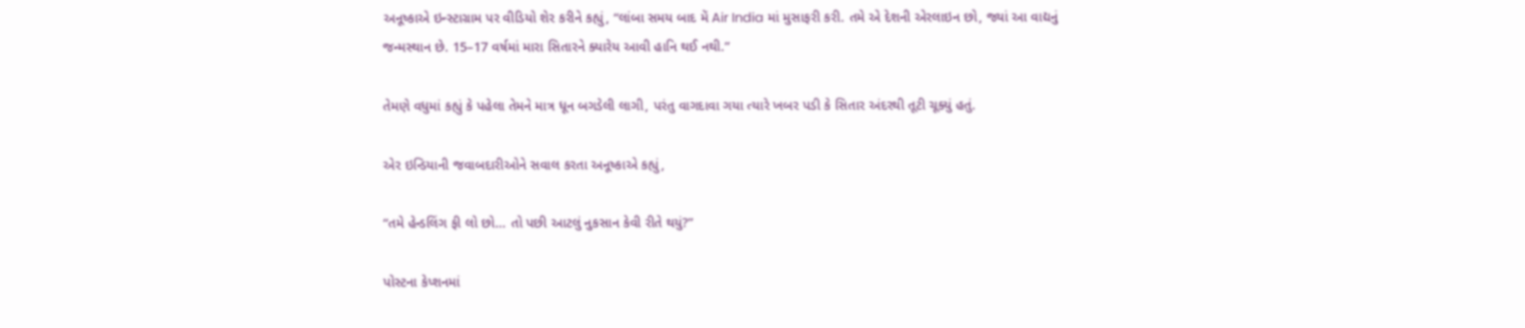અનૂષ્કાએ ઇન્સ્ટાગ્રામ પર વીડિયો શેર કરીને કહ્યું, “લાંબા સમય બાદ મેં Air India માં મુસાફરી કરી. તમે એ દેશની એરલાઇન છો, જ્યાં આ વાદ્યનું જન્મસ્થાન છે. 15–17 વર્ષમાં મારા સિતારને ક્યારેય આવી હાનિ થઈ નથી.”

તેમણે વધુમાં કહ્યું કે પહેલા તેમને માત્ર ધૂન બગડેલી લાગી, પરંતુ વાગદાવા ગયા ત્યારે ખબર પડી કે સિતાર અંદરથી તૂટી ચૂક્યું હતું.

એર ઇન્ડિયાની જવાબદારીઓને સવાલ કરતા અનૂષ્કાએ કહ્યું,

“તમે હેન્ડલિંગ ફી લો છો… તો પછી આટલું નુકસાન કેવી રીતે થયું?”

પોસ્ટના કેપ્શનમાં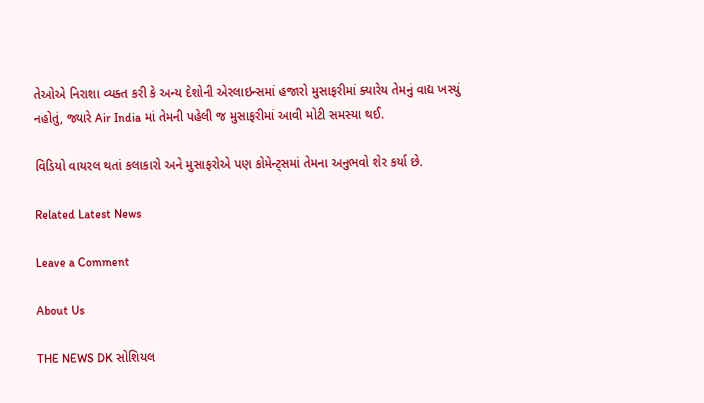તેઓએ નિરાશા વ્યક્ત કરી કે અન્ય દેશોની એરલાઇન્સમાં હજારો મુસાફરીમાં ક્યારેય તેમનું વાદ્ય ખસ્યું નહોતું, જ્યારે Air India માં તેમની પહેલી જ મુસાફરીમાં આવી મોટી સમસ્યા થઈ.

વિડિયો વાયરલ થતાં કલાકારો અને મુસાફરોએ પણ કોમેન્ટ્સમાં તેમના અનુભવો શેર કર્યા છે.

Related Latest News

Leave a Comment

About Us

THE NEWS DK સોશિયલ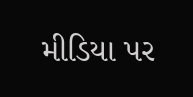મીડિયા પર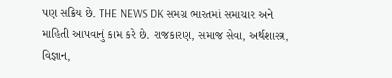પણ સક્રિય છે. THE NEWS DK સમગ્ર ભારતમાં સમાચાર અને માહિતી આપવાનું કામ કરે છે. રાજકારણ, સમાજ સેવા, અર્થશાસ્ત્ર, વિજ્ઞાન,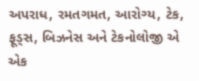અપરાધ, રમતગમત, આરોગ્ય, ટેક, ફૂડ્સ, બિઝનેસ અને ટેકનોલોજી એ એક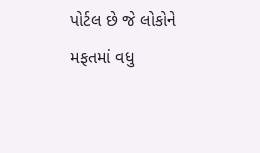પોર્ટલ છે જે લોકોને મફતમાં વધુ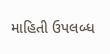માહિતી ઉપલબ્ધ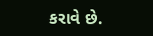કરાવે છે.